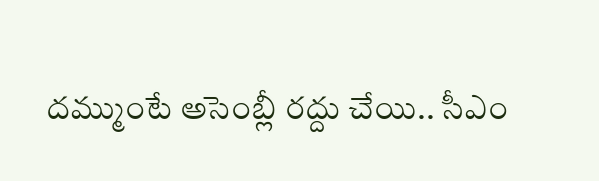దమ్ముంటే అసెంబ్లీ రద్దు చేయి.. సీఎం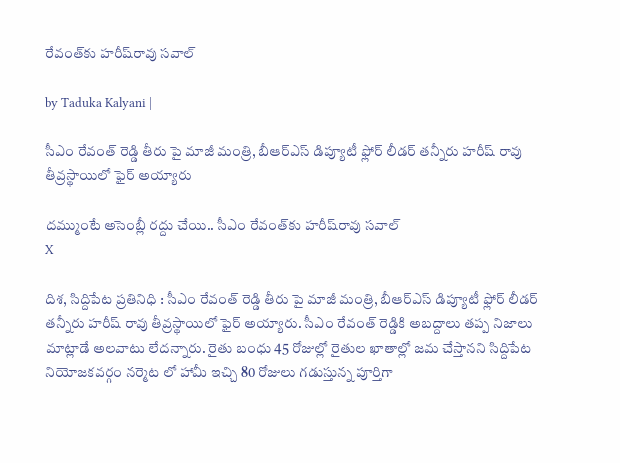రేవంత్‌కు హరీష్‌రావు సవాల్

by Taduka Kalyani |

సీఎం రేవంత్ రెడ్డి తీరు పై మాజీ మంత్రి, బీఆర్‌ఎస్ డిప్యూటీ ఫ్లోర్ లీడర్ తన్నీరు హరీష్ రావు తీవ్రస్థాయిలో ఫైర్ అయ్యారు

దమ్ముంటే అసెంబ్లీ రద్దు చేయి.. సీఎం రేవంత్‌కు హరీష్‌రావు సవాల్
X

దిశ, సిద్దిపేట ప్రతినిధి : సీఎం రేవంత్ రెడ్డి తీరు పై మాజీ మంత్రి, బీఆర్‌ఎస్ డిప్యూటీ ఫ్లోర్ లీడర్ తన్నీరు హరీష్ రావు తీవ్రస్థాయిలో ఫైర్ అయ్యారు. సీఎం రేవంత్ రెడ్డికి అబద్దాలు తప్ప నిజాలు మాట్లాడే అలవాటు లేదన్నారు. రైతు బంధు 45 రోజుల్లో రైతుల ఖాతాల్లో జమ చేస్తానని సిద్దిపేట నియోజకవర్గం నర్మెట లో హామీ ఇచ్చి 80 రోజులు గడుస్తున్న పూర్తిగా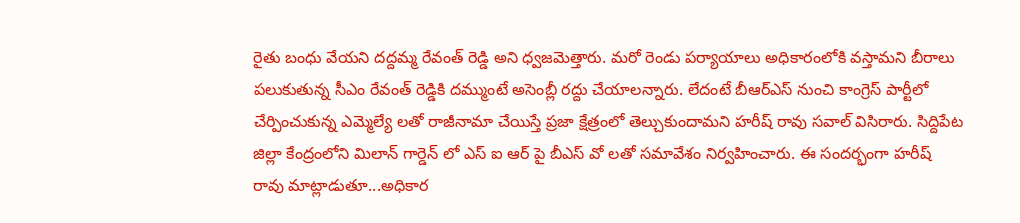రైతు బంధు వేయని దద్దమ్మ రేవంత్ రెడ్డి అని ధ్వజమెత్తారు. మరో రెండు పర్యాయాలు అధికారంలోకి వస్తామని బీరాలు పలుకుతున్న సీఎం రేవంత్ రెడ్డికి దమ్ముంటే అసెంబ్లీ రద్దు చేయాలన్నారు. లేదంటే బీఆర్ఎస్ నుంచి కాంగ్రెస్ పార్టీలో చేర్పించుకున్న ఎమ్మెల్యే లతో రాజీనామా చేయిస్తే ప్రజా క్షేత్రంలో తెల్చుకుందామని హరీష్ రావు సవాల్ విసిరారు. సిద్దిపేట జిల్లా కేంద్రంలోని మిలాన్ గార్డెన్ లో ఎస్ ఐ ఆర్ పై బీఎస్ వో లతో సమావేశం నిర్వహించారు. ఈ సందర్భంగా హరీష్ రావు మాట్లాడుతూ...అధికార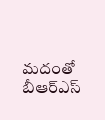మదంతో బీఆర్ఎస్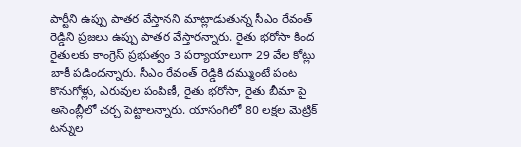పార్టీని ఉప్పు పాతర వేస్తానని మాట్లాడుతున్న సీఎం రేవంత్ రెడ్డిని ప్రజలు ఉప్పు పాతర వేస్తారన్నారు. రైతు భరోసా కింద రైతులకు కాంగ్రెస్ ప్రభుత్వం 3 పర్యాయాలుగా 29 వేల కోట్లు బాకీ పడిందన్నారు. సీఎం రేవంత్ రెడ్డికి దమ్ముంటే పంట కొనుగోళ్లు, ఎరువుల పంపిణీ, రైతు భరోసా, రైతు బీమా పై అసెంబ్లీలో చర్చ పెట్టాలన్నారు. యాసంగిలో 80 లక్షల మెట్రిక్ టన్నుల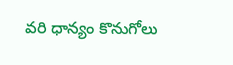వరి ధాన్యం కొనుగోలు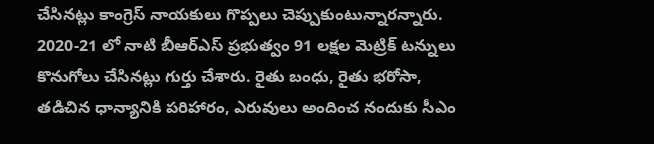చేసినట్లు కాంగ్రెస్ నాయకులు గొప్పలు చెప్పుకుంటున్నారన్నారు. 2020-21 లో నాటి బీఆర్ఎస్ ప్రభుత్వం 91 లక్షల మెట్రిక్ టన్నులు కొనుగోలు చేసినట్లు గుర్తు చేశారు. రైతు బంధు, రైతు భరోసా, తడిచిన ధాన్యానికి పరిహారం, ఎరువులు అందించ నందుకు సీఎం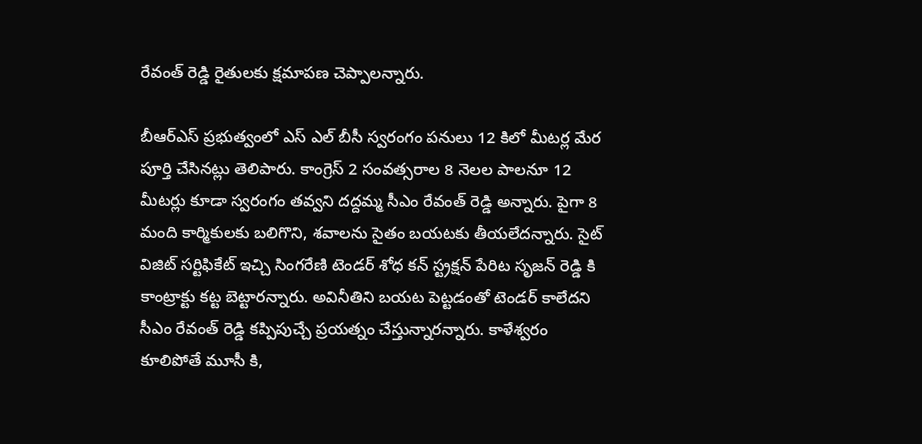రేవంత్ రెడ్డి రైతులకు క్షమాపణ చెప్పాలన్నారు.

బీఆర్ఎస్ ప్రభుత్వంలో ఎస్ ఎల్ బీసీ స్వరంగం పనులు 12 కిలో మీటర్ల మేర పూర్తి చేసినట్లు తెలిపారు. కాంగ్రెస్ 2 సంవత్సరాల 8 నెలల పాలనూ 12 మీటర్లు కూడా స్వరంగం తవ్వని దద్దమ్మ సీఎం రేవంత్ రెడ్డి అన్నారు. పైగా 8 మంది కార్మికులకు బలిగొని, శవాలను సైతం బయటకు తీయలేదన్నారు. సైట్ విజిట్ సర్టిఫికేట్ ఇచ్చి సింగరేణి టెండర్ శోధ కన్ స్ట్రక్షన్ పేరిట సృజన్ రెడ్డి కి కాంట్రాక్టు కట్ట బెట్టారన్నారు. అవినీతిని బయట పెట్టడంతో టెండర్ కాలేదని సీఎం రేవంత్ రెడ్డి కప్పిపుచ్చే ప్రయత్నం చేస్తున్నారన్నారు. కాళేశ్వరం కూలిపోతే మూసీ కి,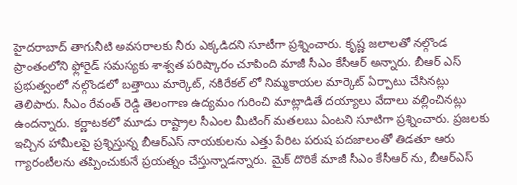హైదరాబాద్ తాగునీటి అవసరాలకు నీరు ఎక్కడిదని సూటీగా ప్రశ్నించారు. కృష్ణ జలాలతో నల్గొండ ప్రాంతంలోని ఫ్లోరైడ్ సమస్యకు శాశ్వత పరిష్కారం చూపింది మాజీ సీఎం కేసీఆర్ అన్నారు. బీఆర్ ఎస్ ప్రభుత్వంలో నల్గొండలో బత్తాయి మార్కెట్, నకిరేకల్ లో నిమ్మకాయల మార్కెట్ ఏర్పాటు చేసినట్లు తెలిపారు. సీఎం రేవంత్ రెడ్డి తెలంగాణ ఉద్యమం గురించి మాట్లాడితే దయ్యాలు వేదాలు వల్లించినట్లు ఉందన్నారు. కర్ణాటకలో మూడు రాష్ట్రాల సీఎంల మీటింగ్ మతలబు ఏంటని సూటిగా ప్రశ్నించారు. ప్రజలకు ఇచ్చిన హామీలపై ప్రశ్నిస్తున్న బీఆర్ఎస్ నాయకులను ఎత్తు పేరిట పరుష పదజాలంతో తిడతూ ఆరు గ్యారంటీలను తప్పించుకునే ప్రయత్నం చేస్తున్నాడన్నారు. మైక్ దొరికే మాజీ సీఎం కేసీఆర్ ను, బీఆర్ఎస్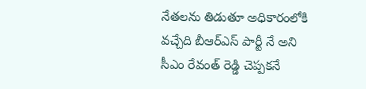నేతలను తిడుతూ అధికారంలోకి వచ్చేది బీఆర్ఎస్ పార్టీ నే అని సీఎం రేవంత్ రెడ్డి చెప్పకనే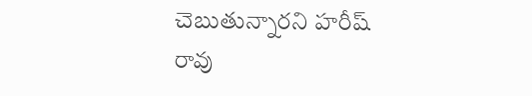చెబుతున్నారని హరీష్ రావు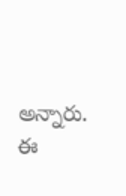అన్నారు. ఈ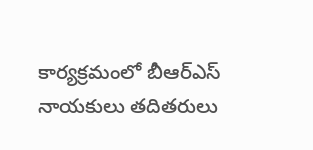కార్యక్రమంలో బీఆర్ఎస్ నాయకులు తదితరులు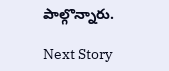పాల్గొన్నారు.

Next Story